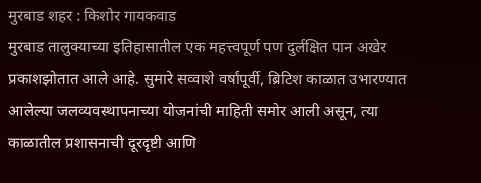मुरबाड शहर : किशोर गायकवाड
मुरबाड तालुक्याच्या इतिहासातील एक महत्त्वपूर्ण पण दुर्लक्षित पान अखेर प्रकाशझोतात आले आहे. सुमारे सव्वाशे वर्षांपूर्वी, ब्रिटिश काळात उभारण्यात आलेल्या जलव्यवस्थापनाच्या योजनांची माहिती समोर आली असून, त्या काळातील प्रशासनाची दूरदृष्टी आणि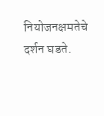नियोजनक्षमतेचे दर्शन घडते.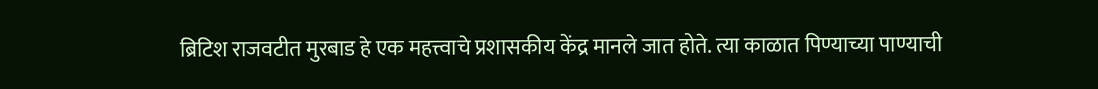ब्रिटिश राजवटीत मुरबाड हे एक महत्त्वाचे प्रशासकीय केंद्र मानले जात होते. त्या काळात पिण्याच्या पाण्याची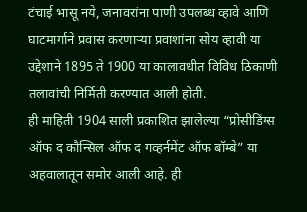टंचाई भासू नये, जनावरांना पाणी उपलब्ध व्हावे आणि घाटमार्गाने प्रवास करणाऱ्या प्रवाशांना सोय व्हावी या उद्देशाने 1895 ते 1900 या कालावधीत विविध ठिकाणी तलावांची निर्मिती करण्यात आली होती.
ही माहिती 1904 साली प्रकाशित झालेल्या “प्रोसीडिंग्स ऑफ द कौन्सिल ऑफ द गव्हर्नमेंट ऑफ बॉम्बे” या अहवालातून समोर आली आहे. ही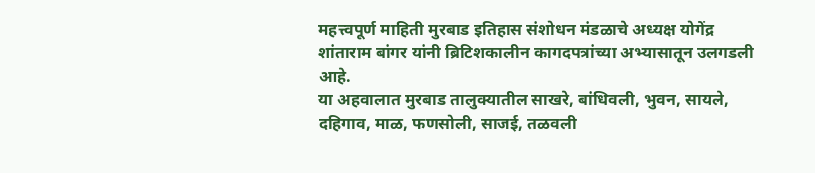महत्त्वपूर्ण माहिती मुरबाड इतिहास संशोधन मंडळाचे अध्यक्ष योगेंद्र शांताराम बांगर यांनी ब्रिटिशकालीन कागदपत्रांच्या अभ्यासातून उलगडली आहे.
या अहवालात मुरबाड तालुक्यातील साखरे, बांधिवली, भुवन, सायले, दहिगाव, माळ, फणसोली, साजई, तळवली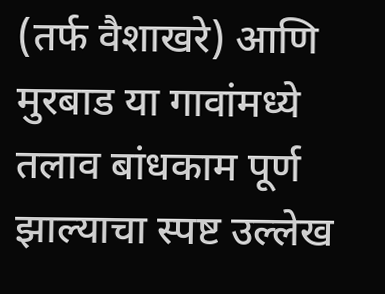(तर्फ वैशाखरे) आणि मुरबाड या गावांमध्ये तलाव बांधकाम पूर्ण झाल्याचा स्पष्ट उल्लेख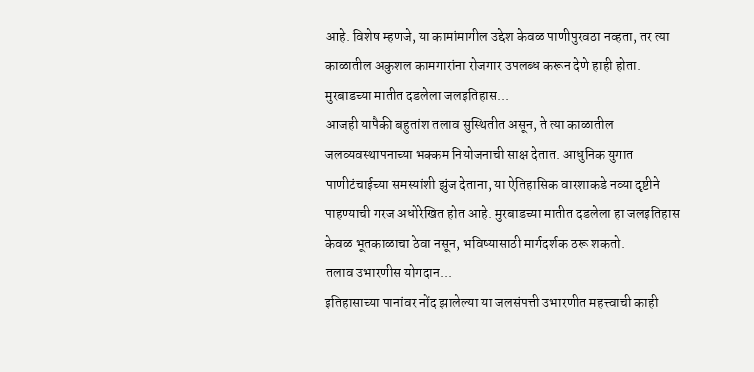आहे. विशेष म्हणजे, या कामांमागील उद्देश केवळ पाणीपुरवठा नव्हता, तर त्या काळातील अकुशल कामगारांना रोजगार उपलब्ध करून देणे हाही होता.
मुरबाडच्या मातीत दडलेला जलइतिहास...
आजही यापैकी बहुतांश तलाव सुस्थितीत असून, ते त्या काळातील जलव्यवस्थापनाच्या भक्कम नियोजनाची साक्ष देतात. आधुनिक युगात पाणीटंचाईच्या समस्यांशी झुंज देताना, या ऐतिहासिक वारशाकडे नव्या दृष्टीने पाहण्याची गरज अधोरेखित होत आहे. मुरबाडच्या मातीत दडलेला हा जलइतिहास केवळ भूतकाळाचा ठेवा नसून, भविष्यासाठी मार्गदर्शक ठरू शकतो.
तलाव उभारणीस योगदान...
इतिहासाच्या पानांवर नोंद झालेल्या या जलसंपत्ती उभारणीत महत्त्वाची काही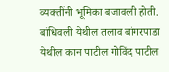व्यक्तींनी भूमिका बजावली होती. बांधिवली येथील तलाव बांगरपाडा येथील कान पाटील गोविंद पाटील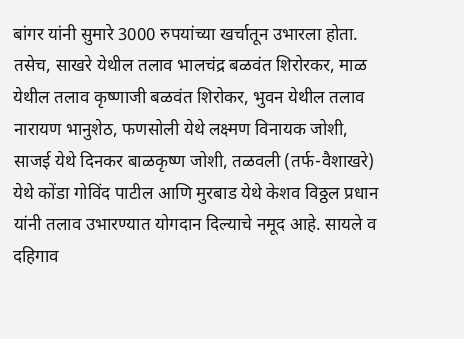बांगर यांनी सुमारे 3000 रुपयांच्या खर्चातून उभारला होता. तसेच, साखरे येथील तलाव भालचंद्र बळवंत शिरोरकर, माळ येथील तलाव कृष्णाजी बळवंत शिरोकर, भुवन येथील तलाव नारायण भानुशेठ, फणसोली येथे लक्ष्मण विनायक जोशी, साजई येथे दिनकर बाळकृष्ण जोशी, तळवली (तर्फ-वैशाखरे) येथे कोंडा गोविंद पाटील आणि मुरबाड येथे केशव विठ्ठल प्रधान यांनी तलाव उभारण्यात योगदान दिल्याचे नमूद आहे. सायले व दहिगाव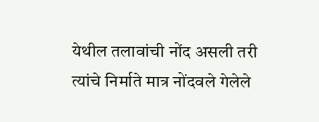येथील तलावांची नोंद असली तरी त्यांचे निर्माते मात्र नोंदवले गेलेले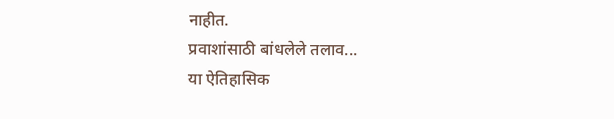नाहीत.
प्रवाशांसाठी बांधलेले तलाव...
या ऐतिहासिक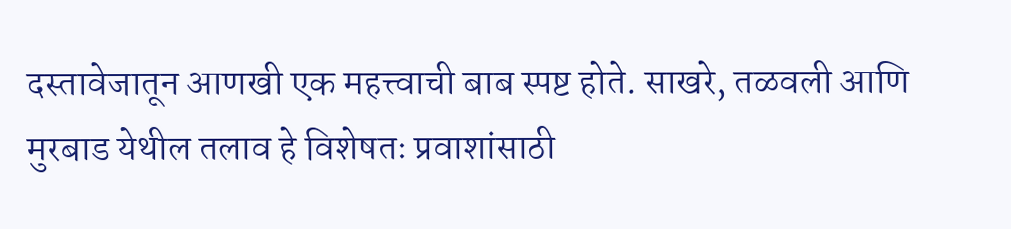दस्तावेजातून आणखी एक महत्त्वाची बाब स्पष्ट होते. साखरे, तळवली आणि मुरबाड येथील तलाव हे विशेषतः प्रवाशांसाठी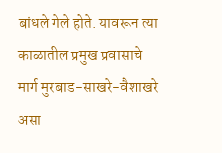बांधले गेले होते. यावरून त्या काळातील प्रमुख प्रवासाचे मार्ग मुरबाड-साखरे-वैशाखरे असा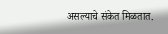असल्याचे संकेत मिळतात.